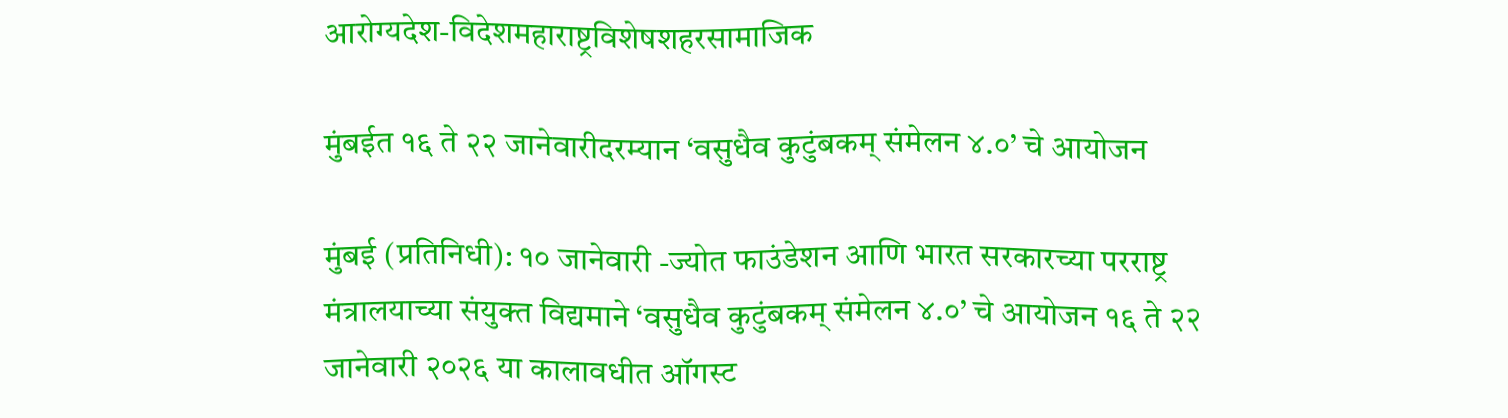आरोग्यदेश-विदेशमहाराष्ट्रविशेषशहरसामाजिक

मुंबईत १६ ते २२ जानेवारीदरम्यान ‘वसुधैव कुटुंबकम् संमेलन ४.०’ चे आयोजन

मुंबई (प्रतिनिधी): १० जानेवारी -ज्योत फाउंडेशन आणि भारत सरकारच्या परराष्ट्र मंत्रालयाच्या संयुक्त विद्यमाने ‘वसुधैव कुटुंबकम् संमेलन ४.०’ चे आयोजन १६ ते २२ जानेवारी २०२६ या कालावधीत ऑगस्ट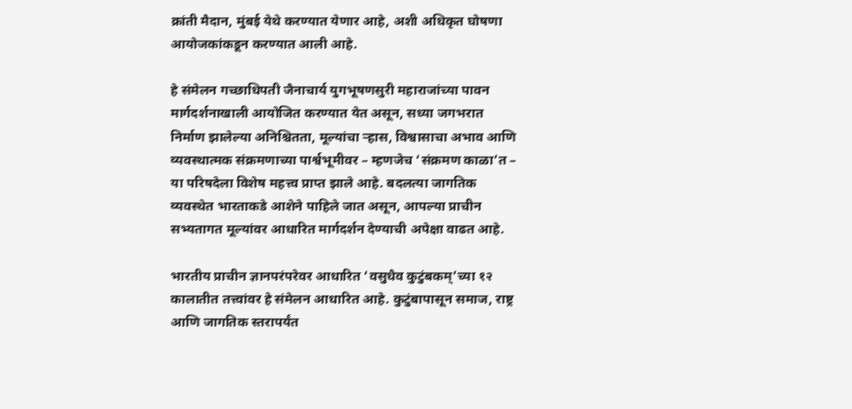क्रांती मैदान, मुंबई येथे करण्यात येणार आहे, अशी अधिकृत घोषणा आयोजकांकडून करण्यात आली आहे.

हे संमेलन गच्छाधिपती जैनाचार्य युगभूषणसुरी महाराजांच्या पावन मार्गदर्शनाखाली आयोजित करण्यात येत असून, सध्या जगभरात निर्माण झालेल्या अनिश्चितता, मूल्यांचा ऱ्हास, विश्वासाचा अभाव आणि व्यवस्थात्मक संक्रमणाच्या पार्श्वभूमीवर – म्हणजेच ‘संक्रमण काळा’त – या परिषदेला विशेष महत्त्व प्राप्त झाले आहे. बदलत्या जागतिक व्यवस्थेत भारताकडे आशेने पाहिले जात असून, आपल्या प्राचीन सभ्यतागत मूल्यांवर आधारित मार्गदर्शन देण्याची अपेक्षा वाढत आहे.

भारतीय प्राचीन ज्ञानपरंपरेवर आधारित ‘वसुधैव कुटुंबकम्’च्या १२ कालातीत तत्त्वांवर हे संमेलन आधारित आहे. कुटुंबापासून समाज, राष्ट्र आणि जागतिक स्तरापर्यंत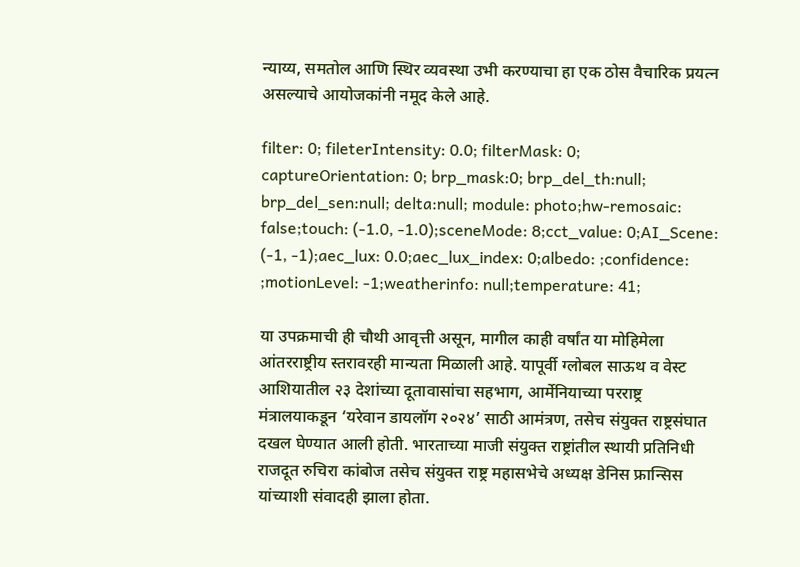न्याय्य, समतोल आणि स्थिर व्यवस्था उभी करण्याचा हा एक ठोस वैचारिक प्रयत्न असल्याचे आयोजकांनी नमूद केले आहे.

filter: 0; fileterIntensity: 0.0; filterMask: 0; captureOrientation: 0; brp_mask:0; brp_del_th:null; brp_del_sen:null; delta:null; module: photo;hw-remosaic: false;touch: (-1.0, -1.0);sceneMode: 8;cct_value: 0;AI_Scene: (-1, -1);aec_lux: 0.0;aec_lux_index: 0;albedo: ;confidence: ;motionLevel: -1;weatherinfo: null;temperature: 41;

या उपक्रमाची ही चौथी आवृत्ती असून, मागील काही वर्षांत या मोहिमेला आंतरराष्ट्रीय स्तरावरही मान्यता मिळाली आहे. यापूर्वी ग्लोबल साऊथ व वेस्ट आशियातील २३ देशांच्या दूतावासांचा सहभाग, आर्मेनियाच्या परराष्ट्र मंत्रालयाकडून ‘यरेवान डायलॉग २०२४’ साठी आमंत्रण, तसेच संयुक्त राष्ट्रसंघात दखल घेण्यात आली होती. भारताच्या माजी संयुक्त राष्ट्रांतील स्थायी प्रतिनिधी राजदूत रुचिरा कांबोज तसेच संयुक्त राष्ट्र महासभेचे अध्यक्ष डेनिस फ्रान्सिस यांच्याशी संवादही झाला होता.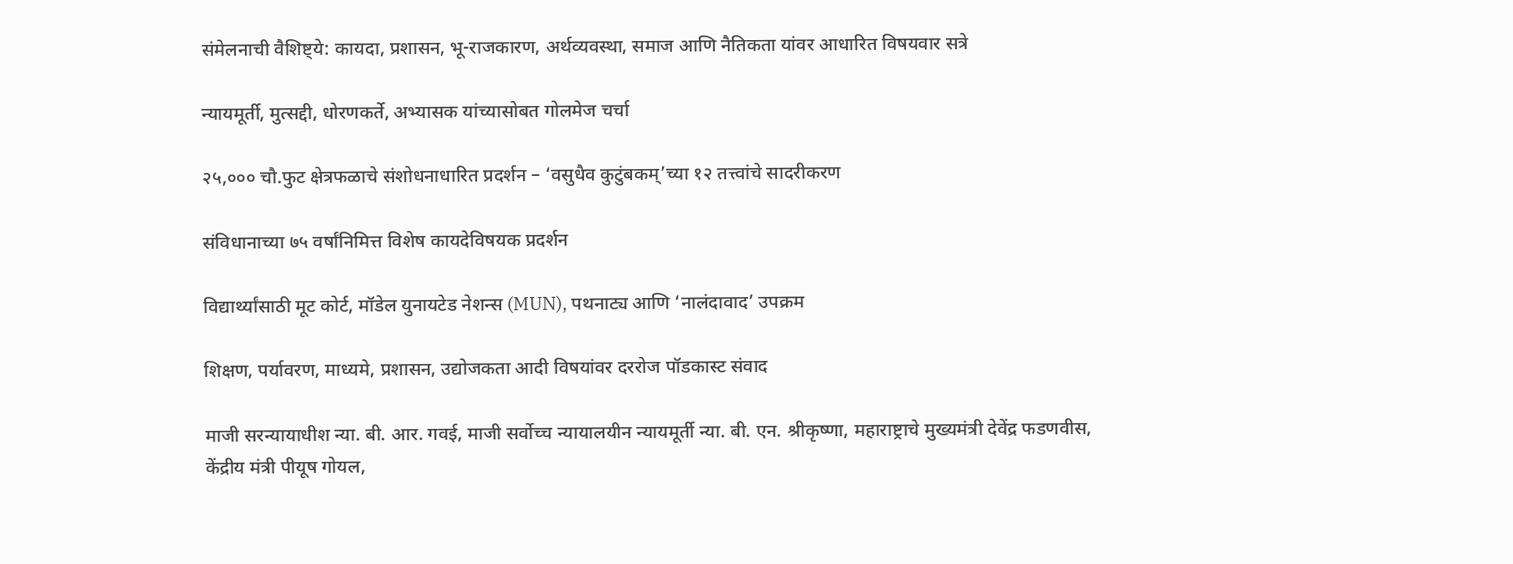संमेलनाची वैशिष्ट्ये: कायदा, प्रशासन, भू-राजकारण, अर्थव्यवस्था, समाज आणि नैतिकता यांवर आधारित विषयवार सत्रे

न्यायमूर्ती, मुत्सद्दी, धोरणकर्ते, अभ्यासक यांच्यासोबत गोलमेज चर्चा

२५,००० चौ.फुट क्षेत्रफळाचे संशोधनाधारित प्रदर्शन – ‘वसुधैव कुटुंबकम्’च्या १२ तत्त्वांचे सादरीकरण

संविधानाच्या ७५ वर्षांनिमित्त विशेष कायदेविषयक प्रदर्शन

विद्यार्थ्यांसाठी मूट कोर्ट, मॉडेल युनायटेड नेशन्स (MUN), पथनाट्य आणि ‘नालंदावाद’ उपक्रम

शिक्षण, पर्यावरण, माध्यमे, प्रशासन, उद्योजकता आदी विषयांवर दररोज पॉडकास्ट संवाद

माजी सरन्यायाधीश न्या. बी. आर. गवई, माजी सर्वोच्च न्यायालयीन न्यायमूर्ती न्या. बी. एन. श्रीकृष्णा, महाराष्ट्राचे मुख्यमंत्री देवेंद्र फडणवीस, केंद्रीय मंत्री पीयूष गोयल,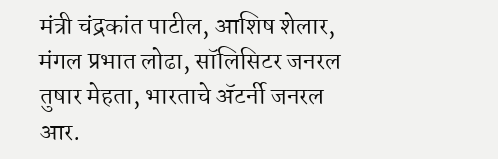मंत्री चंद्रकांत पाटील, आशिष शेलार, मंगल प्रभात लोढा, सॉलिसिटर जनरल तुषार मेहता, भारताचे ॲटर्नी जनरल आर.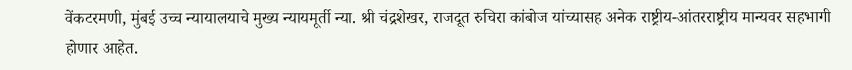वेंकटरमणी, मुंबई उच्च न्यायालयाचे मुख्य न्यायमूर्ती न्या. श्री चंद्रशेखर, राजदूत रुचिरा कांबोज यांच्यासह अनेक राष्ट्रीय-आंतरराष्ट्रीय मान्यवर सहभागी होणार आहेत.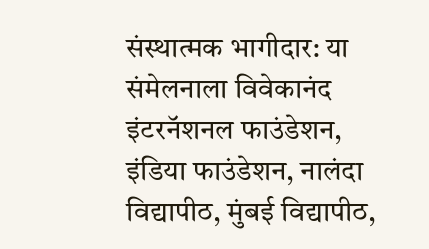संस्थात्मक भागीदार: या संमेलनाला विवेकानंद इंटरनॅशनल फाउंडेशन, इंडिया फाउंडेशन, नालंदा विद्यापीठ, मुंबई विद्यापीठ,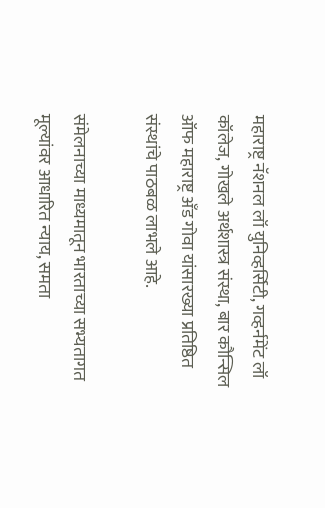महाराष्ट्र नॅशनल लॉ युनिव्हर्सिटी, गव्हर्नमेंट लॉ कॉलेज, गोखले अर्थशास्त्र संस्था, बार कौन्सिल ऑफ महाराष्ट्र अँड गोवा यांसारख्या प्रतिष्ठित संस्थांचे पाठबळ लाभले आहे.

संमेलनाच्या माध्यमातून भारताच्या सभ्यतागत मूल्यांवर आधारित न्याय, समता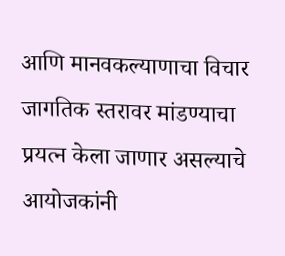आणि मानवकल्याणाचा विचार जागतिक स्तरावर मांडण्याचा प्रयत्न केला जाणार असल्याचे आयोजकांनी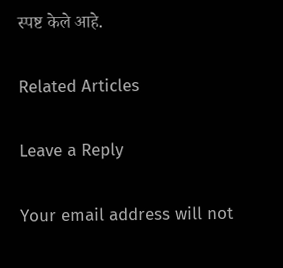स्पष्ट केले आहे.

Related Articles

Leave a Reply

Your email address will not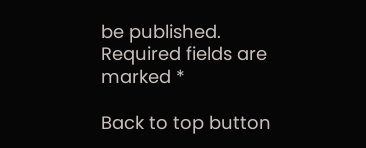be published. Required fields are marked *

Back to top button